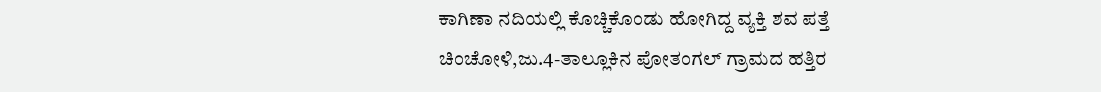ಕಾಗಿಣಾ ನದಿಯಲ್ಲಿ ಕೊಚ್ಚಿಕೊಂಡು ಹೋಗಿದ್ದ ವ್ಯಕ್ತಿ ಶವ ಪತ್ತೆ
ಚಿಂಚೋಳಿ,ಜು.4-ತಾಲ್ಲೂಕಿನ ಪೋತಂಗಲ್ ಗ್ರಾಮದ ಹತ್ತಿರ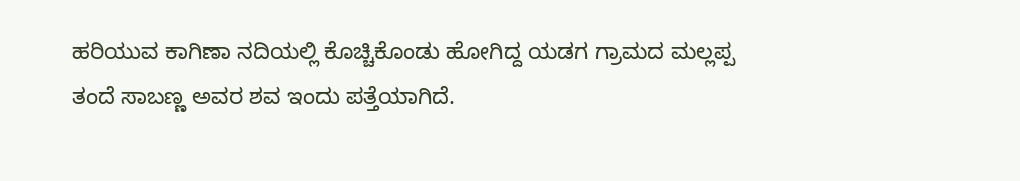ಹರಿಯುವ ಕಾಗಿಣಾ ನದಿಯಲ್ಲಿ ಕೊಚ್ಚಿಕೊಂಡು ಹೋಗಿದ್ದ ಯಡಗ ಗ್ರಾಮದ ಮಲ್ಲಪ್ಪ ತಂದೆ ಸಾಬಣ್ಣ ಅವರ ಶವ ಇಂದು ಪತ್ತೆಯಾಗಿದೆ.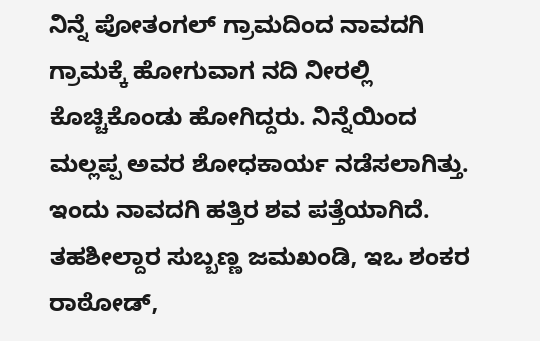ನಿನ್ನೆ ಪೋತಂಗಲ್ ಗ್ರಾಮದಿಂದ ನಾವದಗಿ ಗ್ರಾಮಕ್ಕೆ ಹೋಗುವಾಗ ನದಿ ನೀರಲ್ಲಿ ಕೊಚ್ಚಿಕೊಂಡು ಹೋಗಿದ್ದರು. ನಿನ್ನೆಯಿಂದ ಮಲ್ಲಪ್ಪ ಅವರ ಶೋಧಕಾರ್ಯ ನಡೆಸಲಾಗಿತ್ತು. ಇಂದು ನಾವದಗಿ ಹತ್ತಿರ ಶವ ಪತ್ತೆಯಾಗಿದೆ.
ತಹಶೀಲ್ದಾರ ಸುಬ್ಬಣ್ಣ ಜಮಖಂಡಿ, ಇಒ ಶಂಕರ ರಾಠೋಡ್,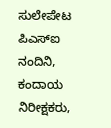ಸುಲೇಪೇಟ ಪಿಎಸ್‍ಐ ನಂದಿನಿ, ಕಂದಾಯ ನಿರೀಕ್ಷಕರು,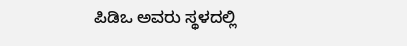ಪಿಡಿಒ ಅವರು ಸ್ಥಳದಲ್ಲಿ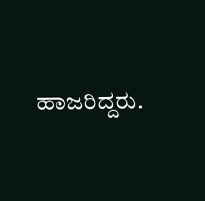ಹಾಜರಿದ್ದರು.